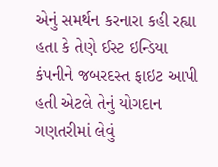એનું સમર્થન કરનારા કહી રહ્યા હતા કે તેણે ઈસ્ટ ઇન્ડિયા કંપનીને જબરદસ્ત ફાઇટ આપી હતી એટલે તેનું યોગદાન ગણતરીમાં લેવું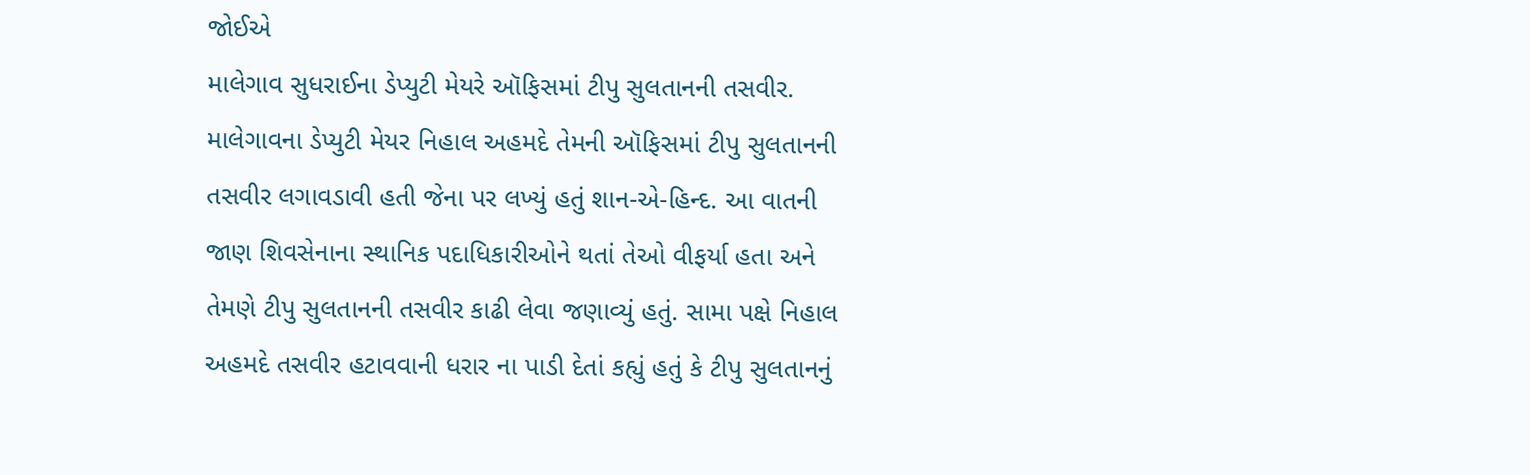જોઈએ
માલેગાવ સુધરાઈના ડેપ્યુટી મેયરે ઑફિસમાં ટીપુ સુલતાનની તસવીર.
માલેગાવના ડેપ્યુટી મેયર નિહાલ અહમદે તેમની ઑફિસમાં ટીપુ સુલતાનની તસવીર લગાવડાવી હતી જેના પર લખ્યું હતું શાન-એ-હિન્દ. આ વાતની જાણ શિવસેનાના સ્થાનિક પદાધિકારીઓને થતાં તેઓ વીફર્યા હતા અને તેમણે ટીપુ સુલતાનની તસવીર કાઢી લેવા જણાવ્યું હતું. સામા પક્ષે નિહાલ અહમદે તસવીર હટાવવાની ધરાર ના પાડી દેતાં કહ્યું હતું કે ટીપુ સુલતાનનું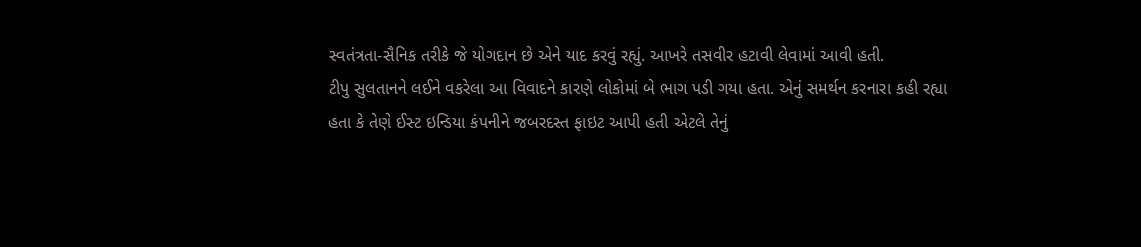સ્વતંત્રતા-સૈનિક તરીકે જે યોગદાન છે એને યાદ કરવું રહ્યું. આખરે તસવીર હટાવી લેવામાં આવી હતી.
ટીપુ સુલતાનને લઈને વકરેલા આ વિવાદને કારણે લોકોમાં બે ભાગ પડી ગયા હતા. એનું સમર્થન કરનારા કહી રહ્યા હતા કે તેણે ઈસ્ટ ઇન્ડિયા કંપનીને જબરદસ્ત ફાઇટ આપી હતી એટલે તેનું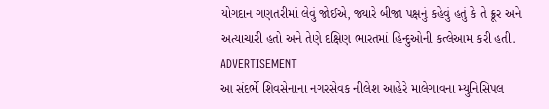યોગદાન ગણતરીમાં લેવું જોઈએ, જ્યારે બીજા પક્ષનું કહેવું હતું કે તે ક્રૂર અને અત્યાચારી હતો અને તેણે દક્ષિણ ભારતમાં હિન્દુઓની કત્લેઆમ કરી હતી.
ADVERTISEMENT
આ સંદર્ભે શિવસેનાના નગરસેવક નીલેશ આહેરે માલેગાવના મ્યુનિસિપલ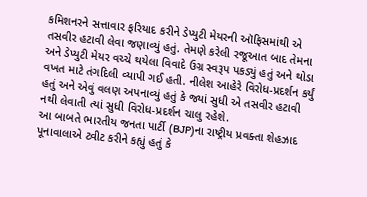કમિશનરને સત્તાવાર ફરિયાદ કરીને ડેપ્યુટી મેયરની ઑફિસમાંથી એ તસવીર હટાવી લેવા જણાવ્યું હતું. તેમણે કરેલી રજૂઆત બાદ તેમના અને ડેપ્યુટી મેયર વચ્ચે થયેલા વિવાદે ઉગ્ર સ્વરૂપ પકડ્યું હતું અને થોડા વખત માટે તંગદિલી વ્યાપી ગઈ હતી. નીલેશ આહેરે વિરોધ-પ્રદર્શન કર્યું હતું અને એવું વલણ અપનાવ્યું હતું કે જ્યાં સુધી એ તસવીર હટાવી નથી લેવાતી ત્યાં સુધી વિરોધ-પ્રદર્શન ચાલુ રહેશે.
આ બાબતે ભારતીય જનતા પાર્ટી (BJP)ના રાષ્ટ્રીય પ્રવક્તા શેહઝાદ પૂનાવાલાએ ટ્વીટ કરીને કહ્યું હતું કે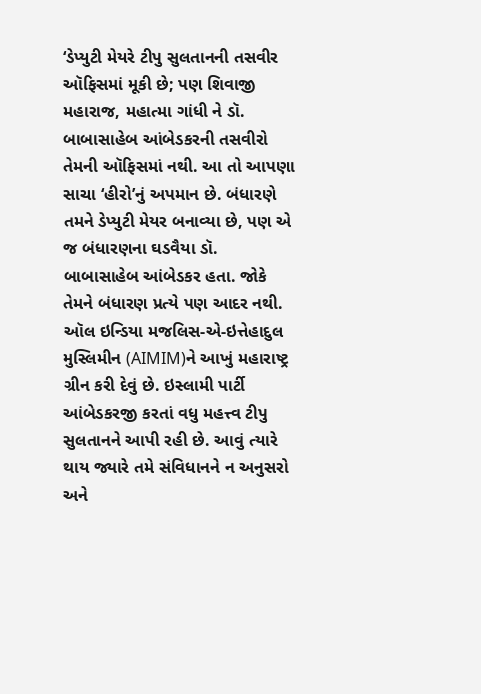‘ડેપ્યુટી મેયરે ટીપુ સુલતાનની તસવીર ઑફિસમાં મૂકી છે; પણ શિવાજી મહારાજ, મહાત્મા ગાંધી ને ડૉ. બાબાસાહેબ આંબેડકરની તસવીરો તેમની ઑફિસમાં નથી. આ તો આપણા સાચા ‘હીરો’નું અપમાન છે. બંધારણે તમને ડેપ્યુટી મેયર બનાવ્યા છે, પણ એ જ બંધારણના ઘડવૈયા ડૉ. બાબાસાહેબ આંબેડકર હતા. જોકે તેમને બંધારણ પ્રત્યે પણ આદર નથી. ઑલ ઇન્ડિયા મજલિસ-એ-ઇત્તેહાદુલ મુસ્લિમીન (AIMIM)ને આખું મહારાષ્ટ્ર ગ્રીન કરી દેવું છે. ઇસ્લામી પાર્ટી આંબેડકરજી કરતાં વધુ મહત્ત્વ ટીપુ સુલતાનને આપી રહી છે. આવું ત્યારે થાય જ્યારે તમે સંવિધાનને ન અનુસરો અને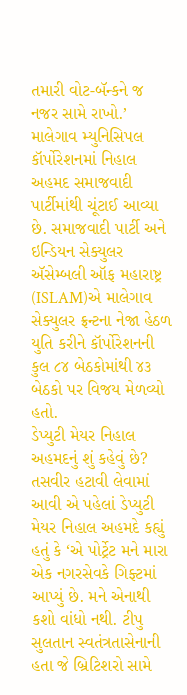તમારી વોટ-બૅન્કને જ નજર સામે રાખો.’
માલેગાવ મ્યુનિસિપલ કૉર્પોરેશનમાં નિહાલ અહમદ સમાજવાદી પાર્ટીમાંથી ચૂંટાઈ આવ્યા છે. સમાજવાદી પાર્ટી અને ઇન્ડિયન સેક્યુલર ઍસેમ્બલી ઑફ મહારાષ્ટ્ર (ISLAM)એ માલેગાવ સેક્યુલર ફ્રન્ટના નેજા હેઠળ યુતિ કરીને કૉર્પોરેશનની કુલ ૮૪ બેઠકોમાંથી ૪૩ બેઠકો પર વિજય મેળવ્યો હતો.
ડેપ્યુટી મેયર નિહાલ અહમદનું શું કહેવું છે?
તસવીર હટાવી લેવામાં આવી એ પહેલાં ડેપ્યુટી મેયર નિહાલ અહમદે કહ્યું હતું કે ‘એ પોર્ટ્રેટ મને મારા એક નગરસેવકે ગિફ્ટમાં આપ્યું છે. મને એનાથી કશો વાંધો નથી. ટીપુ સુલતાન સ્વતંત્રતાસેનાની હતા જે બ્રિટિશરો સામે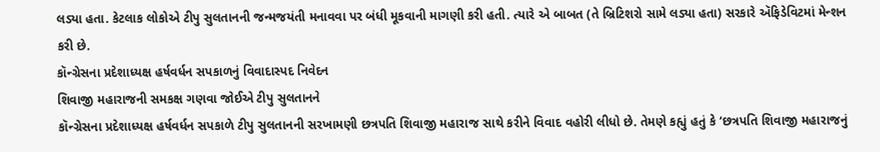લડ્યા હતા. કેટલાક લોકોએ ટીપુ સુલતાનની જન્મજયંતી મનાવવા પર બંધી મૂકવાની માગણી કરી હતી. ત્યારે એ બાબત (તે બ્રિટિશરો સામે લડ્યા હતા) સરકારે ઍફિડેવિટમાં મેન્શન કરી છે.
કૉન્ગ્રેસના પ્રદેશાધ્યક્ષ હર્ષવર્ધન સપકાળનું વિવાદાસ્પદ નિવેદન
શિવાજી મહારાજની સમકક્ષ ગણવા જોઈએ ટીપુ સુલતાનને
કૉન્ગ્રેસના પ્રદેશાધ્યક્ષ હર્ષવર્ધન સપકાળે ટીપુ સુલતાનની સરખામણી છત્રપતિ શિવાજી મહારાજ સાથે કરીને વિવાદ વહોરી લીધો છે. તેમણે કહ્યું હતું કે ‘છત્રપતિ શિવાજી મહારાજનું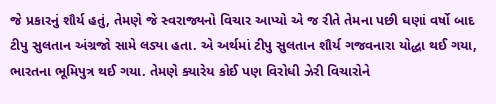જે પ્રકારનું શૌર્ય હતું, તેમણે જે સ્વરાજ્યનો વિચાર આપ્યો એ જ રીતે તેમના પછી ઘણાં વર્ષો બાદ ટીપુ સુલતાન અંગ્રજો સામે લડ્યા હતા. એ અર્થમાં ટીપુ સુલતાન શૌર્ય ગજવનારા યોદ્ધા થઈ ગયા, ભારતના ભૂમિપુત્ર થઈ ગયા. તેમણે ક્યારેય કોઈ પણ વિરોધી ઝેરી વિચારોને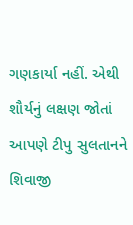ગણકાર્યા નહીં. એથી શૌર્યનું લક્ષણ જોતાં આપણે ટીપુ સુલતાનને શિવાજી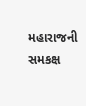મહારાજની સમકક્ષ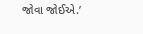જોવા જોઈએ.’